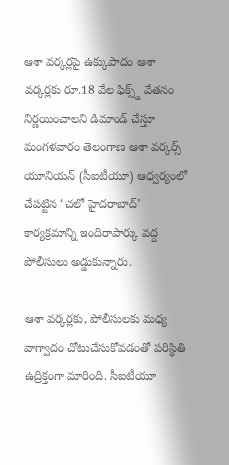ఆశా వర్కర్లపై ఉక్కుపాదం ఆశా వర్కర్లకు రూ.18 వేల ఫిక్స్డ్ వేతనం నిర్ణయించాలని డిమాండ్ చేస్తూ మంగళవారం తెలంగాణ ఆశా వర్కర్స్ యూనియన్ (సీఐటీయూ) ఆధ్వర్యంలో చేపట్టిన ‘చలో హైదరాబాద్’ కార్యక్రమాన్ని ఇందిరాపార్కు వద్ద పోలీసులు అడ్డుకున్నారు.

ఆశా వర్కర్లకు, పోలీసులకు మధ్య వాగ్వాదం చోటుచేసుకోవడంతో పరిస్థితి ఉద్రిక్తంగా మారింది. సీఐటీయూ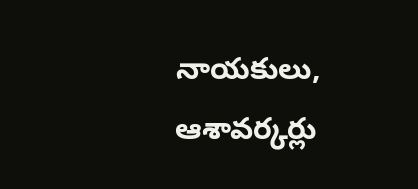నాయకులు, ఆశావర్కర్లు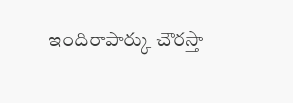ఇందిరాపార్కు చౌరస్తా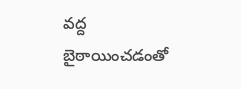వద్ద బైఠాయించడంతో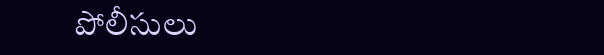పోలీసులు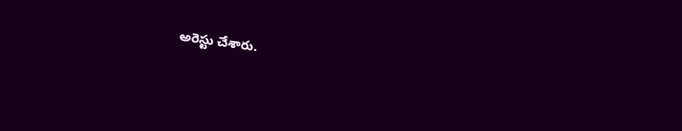అరెస్టు చేశారు.